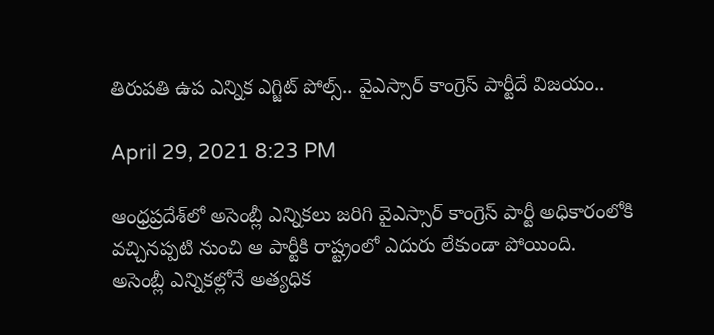తిరుప‌తి ఉప ఎన్నిక ఎగ్జిట్ పోల్స్‌.. వైఎస్సార్ కాంగ్రెస్ పార్టీదే విజ‌యం..

April 29, 2021 8:23 PM

ఆంధ్ర‌ప్ర‌దేశ్‌లో అసెంబ్లీ ఎన్నిక‌లు జరిగి వైఎస్సార్ కాంగ్రెస్ పార్టీ అధికారంలోకి వ‌చ్చిన‌ప్ప‌టి నుంచి ఆ పార్టీకి రాష్ట్రంలో ఎదురు లేకుండా పోయింది. అసెంబ్లీ ఎన్నిక‌ల్లోనే అత్య‌ధిక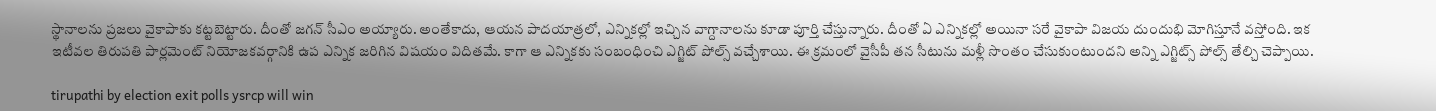స్థానాల‌ను ప్ర‌జ‌లు వైకాపాకు క‌ట్ట‌బెట్టారు. దీంతో జ‌గ‌న్ సీఎం అయ్యారు. అంతేకాదు, ఆయన పాద‌యాత్ర‌లో, ఎన్నిక‌ల్లో ఇచ్చిన వాగ్దానాల‌ను కూడా పూర్తి చేస్తున్నారు. దీంతో ఏ ఎన్నిక‌ల్లో అయినా స‌రే వైకాపా విజ‌య దుందుభి మోగిస్తూనే వ‌స్తోంది. ఇక ఇటీవ‌ల తిరుప‌తి పార్ల‌మెంట్ నియోజ‌క‌వ‌ర్గానికి ఉప ఎన్నిక జరిగిన విష‌యం విదిత‌మే. కాగా ఆ ఎన్నిక‌కు సంబంధించి ఎగ్జిట్ పోల్స్ వ‌చ్చేశాయి. ఈ క్ర‌మంలో వైసీపీ త‌న సీటును మ‌ళ్లీ సొంతం చేసుకుంటుంద‌ని అన్ని ఎగ్జిట్స్ పోల్స్ తేల్చి చెప్పాయి.

tirupathi by election exit polls ysrcp will win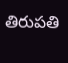తిరుప‌తి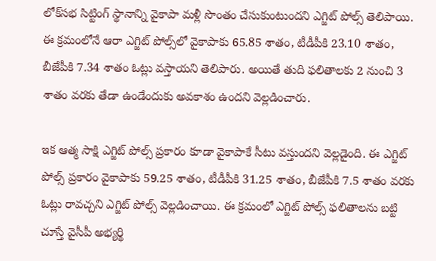లోక్‌స‌భ సిట్టింగ్ స్థానాన్ని వైకాపా మ‌ళ్లీ సొంతం చేసుకుంటుంద‌ని ఎగ్జిట్ పోల్స్ తెలిపాయి. ఈ క్ర‌మంలోనే ఆరా ఎగ్జిట్ పోల్స్‌లో వైకాపాకు 65.85 శాతం, టీడీపీకి 23.10 శాతం, బీజేపీకి 7.34 శాతం ఓట్లు వ‌స్తాయని తెలిపారు. అయితే తుది ఫ‌లితాల‌కు 2 నుంచి 3 శాతం వ‌ర‌కు తేడా ఉండేందుకు అవ‌కాశం ఉంద‌ని వెల్ల‌డించారు.

ఇక ఆత్మ సాక్షి ఎగ్జిట్ పోల్స్ ప్ర‌కారం కూడా వైకాపాకే సీటు వ‌స్తుంద‌ని వెల్ల‌డైంది. ఈ ఎగ్జిట్ పోల్స్ ప్ర‌కారం వైకాపాకు 59.25 శాతం, టీడీపీకి 31.25 శాతం, బీజేపీకి 7.5 శాతం వ‌ర‌కు ఓట్లు రావ‌చ్చ‌ని ఎగ్జిట్ పోల్స్ వెల్ల‌డించాయి. ఈ క్ర‌మంలో ఎగ్జిట్ పోల్స్ ఫ‌లితాల‌ను బ‌ట్టి చూస్తే వైసీపీ అభ్య‌ర్థి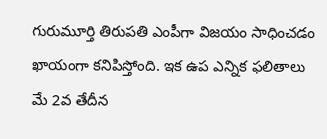గురుమూర్తి తిరుప‌తి ఎంపీగా విజ‌యం సాధించ‌డం ఖాయంగా క‌నిపిస్తోంది. ఇక ఉప ఎన్నిక ఫ‌లితాలు మే 2వ తేదీన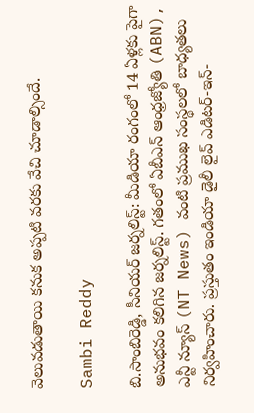వెలువ‌డుతాయి క‌నుక అప్ప‌టి వ‌ర‌కు వేచి చూడాల్సిందే.

Sambi Reddy

బి.సాంబిరెడ్డి, సీనియర్ జర్నలిస్ట్: మీడియా రంగంలో 14 ఏళ్లకు పైగా అనుభవం కలిగిన జర్నలిస్ట్. గతంలో ఏబీఎన్ ఆంధ్ర‌జ్యోతి (ABN), ఎన్టీ న్యూస్ (NT News) వంటి ప్రముఖ సంస్థలలో బాధ్యతలు నిర్వహించారు. ప్రస్తుతం ఇండియా డైలీ లైవ్ ఎడిటర్-ఇన్-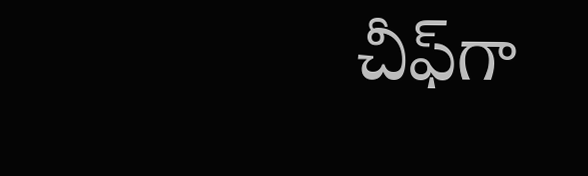చీఫ్‌గా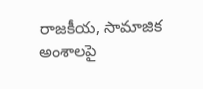రాజకీయ, సామాజిక అంశాలపై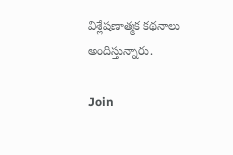విశ్లేషణాత్మక కథనాలు అందిస్తున్నారు.

Join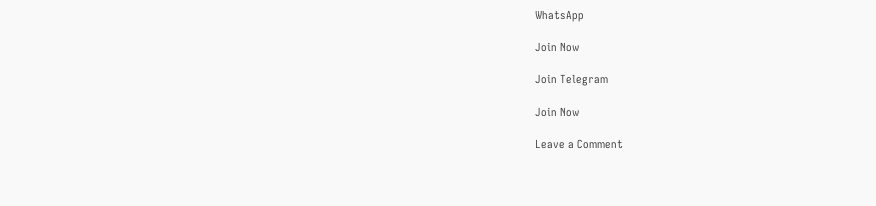WhatsApp

Join Now

Join Telegram

Join Now

Leave a Comment